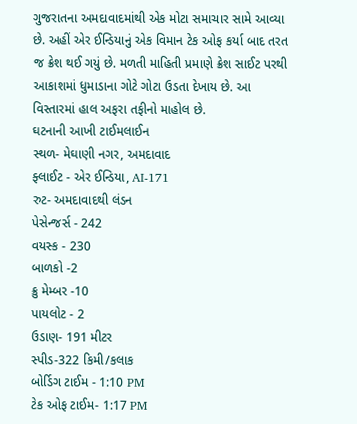ગુજરાતના અમદાવાદમાંથી એક મોટા સમાચાર સામે આવ્યા છે. અહીં એર ઈન્ડિયાનું એક વિમાન ટેક ઓફ કર્યા બાદ તરત જ ક્રેશ થઈ ગયું છે. મળતી માહિતી પ્રમાણે ક્રેશ સાઈટ પરથી આકાશમાં ધુમાડાના ગોટે ગોટા ઉડતા દેખાય છે. આ વિસ્તારમાં હાલ અફરા તફીનો માહોલ છે.
ઘટનાની આખી ટાઈમલાઈન
સ્થળ- મેઘાણી નગર, અમદાવાદ
ફ્લાઈટ - એર ઈન્ડિયા, AI-171
રુટ- અમદાવાદથી લંડન
પેસેન્જર્સ - 242
વયસ્ક - 230
બાળકો -2
ક્રુ મેમ્બર -10
પાયલોટ - 2
ઉડાણ- 191 મીટર
સ્પીડ-322 કિમી/કલાક
બોર્ડિગ ટાઈમ - 1:10 PM
ટેક ઓફ ટાઈમ- 1:17 PM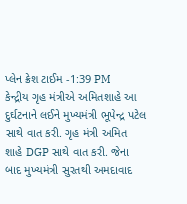પ્લેન ક્રેશ ટાઈમ -1:39 PM
કેન્દ્રીય ગૃહ મંત્રીએ અમિતશાહે આ દુર્ઘટનાને લઈને મુખ્યમંત્રી ભૂપેન્દ્ર પટેલ સાથે વાત કરી. ગૃહ મંત્રી અમિત શાહે DGP સાથે વાત કરી. જેના બાદ મુખ્યમંત્રી સુરતથી અમદાવાદ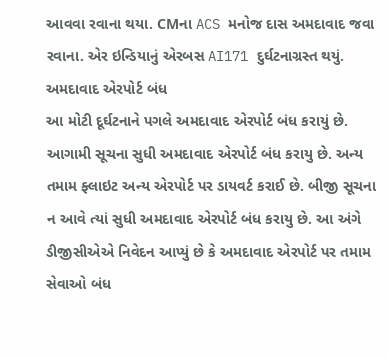આવવા રવાના થયા. CMના ACS મનોજ દાસ અમદાવાદ જવા રવાના. એર ઇન્ડિયાનું એરબસ AI171 દુર્ઘટનાગ્રસ્ત થયું.
અમદાવાદ એરપોર્ટ બંધ
આ મોટી દૂર્ઘટનાને પગલે અમદાવાદ એરપોર્ટ બંધ કરાયું છે. આગામી સૂચના સુધી અમદાવાદ એરપોર્ટ બંધ કરાયુ છે. અન્ય તમામ ફ્લાઇટ અન્ય એરપોર્ટ પર ડાયવર્ટ કરાઈ છે. બીજી સૂચના ન આવે ત્યાં સુધી અમદાવાદ એરપોર્ટ બંધ કરાયુ છે. આ અંગે ડીજીસીએએ નિવેદન આપ્યું છે કે અમદાવાદ એરપોર્ટ પર તમામ સેવાઓ બંધ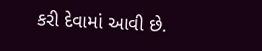કરી દેવામાં આવી છે.